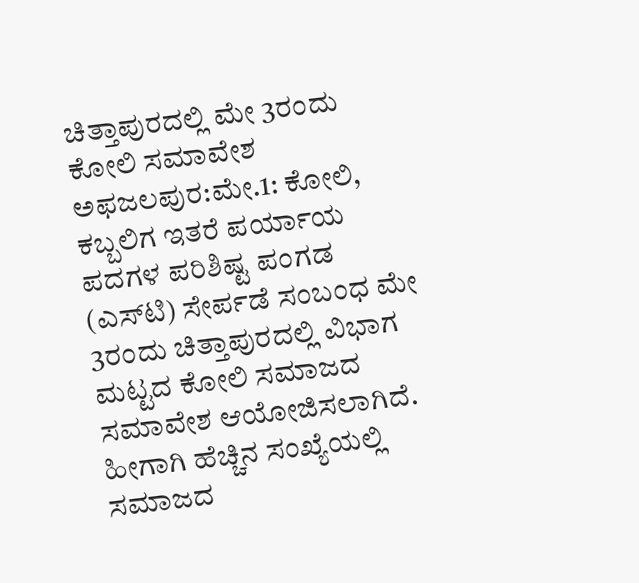ಚಿತ್ತಾಪುರದಲ್ಲಿ ಮೇ 3ರಂದು ಕೋಲಿ ಸಮಾವೇಶ
ಅಫಜಲಪುರ:ಮೇ.1: ಕೋಲಿ, ಕಬ್ಬಲಿಗ ಇತರೆ ಪರ್ಯಾಯ ಪದಗಳ ಪರಿಶಿಷ್ಟ ಪಂಗಡ (ಎಸ್‍ಟಿ) ಸೇರ್ಪಡೆ ಸಂಬಂಧ ಮೇ 3ರಂದು ಚಿತ್ತಾಪುರದಲ್ಲಿ ವಿಭಾಗ ಮಟ್ಟದ ಕೋಲಿ ಸಮಾಜದ ಸಮಾವೇಶ ಆಯೋಜಿಸಲಾಗಿದೆ. ಹೀಗಾಗಿ ಹೆಚ್ಚಿನ ಸಂಖ್ಯೆಯಲ್ಲಿ ಸಮಾಜದ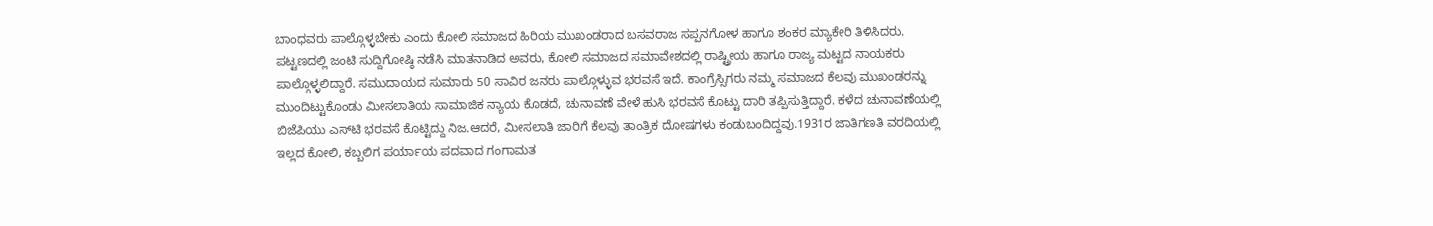ಬಾಂಧವರು ಪಾಲ್ಗೊಳ್ಳಬೇಕು ಎಂದು ಕೋಲಿ ಸಮಾಜದ ಹಿರಿಯ ಮುಖಂಡರಾದ ಬಸವರಾಜ ಸಪ್ಪನಗೋಳ ಹಾಗೂ ಶಂಕರ ಮ್ಯಾಕೇರಿ ತಿಳಿಸಿದರು.
ಪಟ್ಟಣದಲ್ಲಿ ಜಂಟಿ ಸುದ್ದಿಗೋಷ್ಠಿ ನಡೆಸಿ ಮಾತನಾಡಿದ ಅವರು, ಕೋಲಿ ಸಮಾಜದ ಸಮಾವೇಶದಲ್ಲಿ ರಾಷ್ಟ್ರೀಯ ಹಾಗೂ ರಾಜ್ಯ ಮಟ್ಟದ ನಾಯಕರು ಪಾಲ್ಗೊಳ್ಳಲಿದ್ದಾರೆ. ಸಮುದಾಯದ ಸುಮಾರು 50 ಸಾವಿರ ಜನರು ಪಾಲ್ಗೊಳ್ಳುವ ಭರವಸೆ ಇದೆ. ಕಾಂಗ್ರೆಸ್ಸಿಗರು ನಮ್ಮ ಸಮಾಜದ ಕೆಲವು ಮುಖಂಡರನ್ನು ಮುಂದಿಟ್ಟುಕೊಂಡು ಮೀಸಲಾತಿಯ ಸಾಮಾಜಿಕ ನ್ಯಾಯ ಕೊಡದೆ, ಚುನಾವಣೆ ವೇಳೆ ಹುಸಿ ಭರವಸೆ ಕೊಟ್ಟು ದಾರಿ ತಪ್ಪಿಸುತ್ತಿದ್ದಾರೆ. ಕಳೆದ ಚುನಾವಣೆಯಲ್ಲಿ ಬಿಜೆಪಿಯು ಎಸ್‍ಟಿ ಭರವಸೆ ಕೊಟ್ಟಿದ್ದು ನಿಜ.ಆದರೆ, ಮೀಸಲಾತಿ ಜಾರಿಗೆ ಕೆಲವು ತಾಂತ್ರಿಕ ದೋಷಗಳು ಕಂಡುಬಂದಿದ್ದವು.1931ರ ಜಾತಿಗಣತಿ ವರದಿಯಲ್ಲಿ ಇಲ್ಲದ ಕೋಲಿ, ಕಬ್ಬಲಿಗ ಪರ್ಯಾಯ ಪದವಾದ ಗಂಗಾಮತ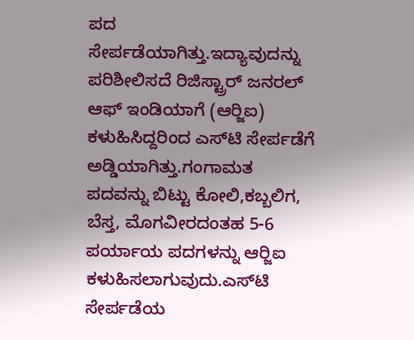ಪದ ಸೇರ್ಪಡೆಯಾಗಿತ್ತು.ಇದ್ಯಾವುದನ್ನು ಪರಿಶೀಲಿಸದೆ ರಿಜಿಸ್ಟ್ರಾರ್ ಜನರಲ್ ಆಫ್ ಇಂಡಿಯಾಗೆ (ಆರ್‍ಜಿಐ) ಕಳುಹಿಸಿದ್ದರಿಂದ ಎಸ್‍ಟಿ ಸೇರ್ಪಡೆಗೆ ಅಡ್ಡಿಯಾಗಿತ್ತು.ಗಂಗಾಮತ ಪದವನ್ನು ಬಿಟ್ಟು ಕೋಲಿ,ಕಬ್ಬಲಿಗ, ಬೆಸ್ತ, ಮೊಗವೀರದಂತಹ 5-6 ಪರ್ಯಾಯ ಪದಗಳನ್ನು ಆರ್‍ಜಿಐ ಕಳುಹಿಸಲಾಗುವುದು.ಎಸ್‍ಟಿ ಸೇರ್ಪಡೆಯ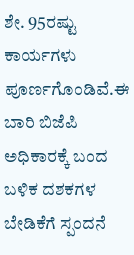ಶೇ. 95ರಷ್ಟು ಕಾರ್ಯಗಳು ಪೂರ್ಣಗೊಂಡಿವೆ.ಈ ಬಾರಿ ಬಿಜೆಪಿ ಅಧಿಕಾರಕ್ಕೆ ಬಂದ ಬಳಿಕ ದಶಕಗಳ ಬೇಡಿಕೆಗೆ ಸ್ಪಂದನೆ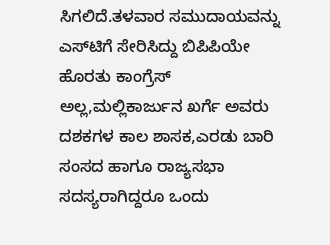ಸಿಗಲಿದೆ.ತಳವಾರ ಸಮುದಾಯವನ್ನು ಎಸ್‍ಟಿಗೆ ಸೇರಿಸಿದ್ದು ಬಿಪಿಪಿಯೇ ಹೊರತು ಕಾಂಗ್ರೆಸ್ ಅಲ್ಲ,ಮಲ್ಲಿಕಾರ್ಜುನ ಖರ್ಗೆ ಅವರು ದಶಕಗಳ ಕಾಲ ಶಾಸಕ,ಎರಡು ಬಾರಿ ಸಂಸದ ಹಾಗೂ ರಾಜ್ಯಸಭಾ ಸದಸ್ಯರಾಗಿದ್ದರೂ ಒಂದು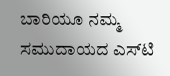ಬಾರಿಯೂ ನಮ್ಮ ಸಮುದಾಯದ ಎಸ್‍ಟಿ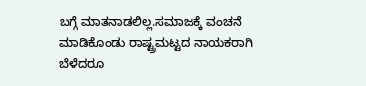ಬಗ್ಗೆ ಮಾತನಾಡಲಿಲ್ಲ.ಸಮಾಜಕ್ಕೆ ವಂಚನೆ ಮಾಡಿಕೊಂಡು ರಾಷ್ಟ್ರಮಟ್ಟದ ನಾಯಕರಾಗಿ ಬೆಳೆದರೂ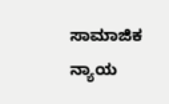ಸಾಮಾಜಿಕ ನ್ಯಾಯ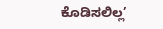ಕೊಡಿಸಲಿಲ್ಲ’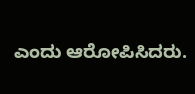ಎಂದು ಆರೋಪಿಸಿದರು.